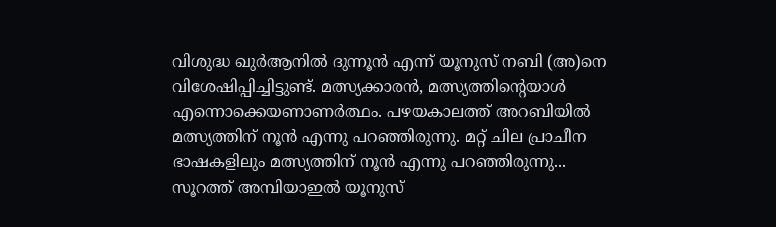വിശുദ്ധ ഖുർആനിൽ ദുന്നൂൻ എന്ന് യൂനുസ് നബി (അ)നെ വിശേഷിപ്പിച്ചിട്ടുണ്ട്. മത്സ്യക്കാരൻ, മത്സ്യത്തിന്റെയാൾ എന്നൊക്കെയണാണർത്ഥം. പഴയകാലത്ത് അറബിയിൽ മത്സ്യത്തിന് നൂൻ എന്നു പറഞ്ഞിരുന്നു. മറ്റ് ചില പ്രാചീന ഭാഷകളിലും മത്സ്യത്തിന് നൂൻ എന്നു പറഞ്ഞിരുന്നു...
സൂറത്ത് അമ്പിയാഇൽ യൂനുസ്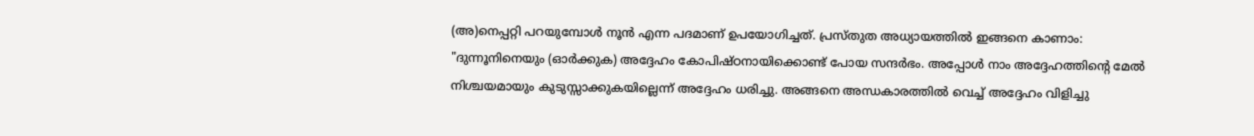(അ)നെപ്പറ്റി പറയുമ്പോൾ നൂൻ എന്ന പദമാണ് ഉപയോഗിച്ചത്. പ്രസ്തുത അധ്യായത്തിൽ ഇങ്ങനെ കാണാം: "ദുന്നൂനിനെയും (ഓർക്കുക) അദ്ദേഹം കോപിഷ്ഠനായിക്കൊണ്ട് പോയ സന്ദർഭം. അപ്പോൾ നാം അദ്ദേഹത്തിന്റെ മേൽ നിശ്ചയമായും കുടുസ്സാക്കുകയില്ലെന്ന് അദ്ദേഹം ധരിച്ചു. അങ്ങനെ അന്ധകാരത്തിൽ വെച്ച് അദ്ദേഹം വിളിച്ചു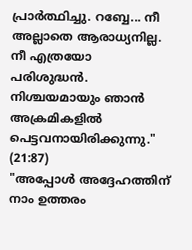പ്രാർത്ഥിച്ചു. റബ്ബേ... നീ അല്ലാതെ ആരാധ്യനില്ല. നീ എത്രയോ പരിശുദ്ധൻ. നിശ്ചയമായും ഞാൻ അക്രമികളിൽ പെട്ടവനായിരിക്കുന്നു." (21:87)
"അപ്പോൾ അദ്ദേഹത്തിന് നാം ഉത്തരം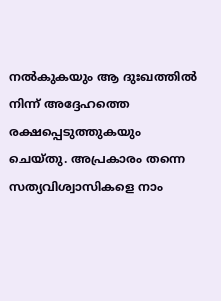നൽകുകയും ആ ദുഃഖത്തിൽ നിന്ന് അദ്ദേഹത്തെ രക്ഷപ്പെടുത്തുകയും ചെയ്തു. അപ്രകാരം തന്നെ സത്യവിശ്വാസികളെ നാം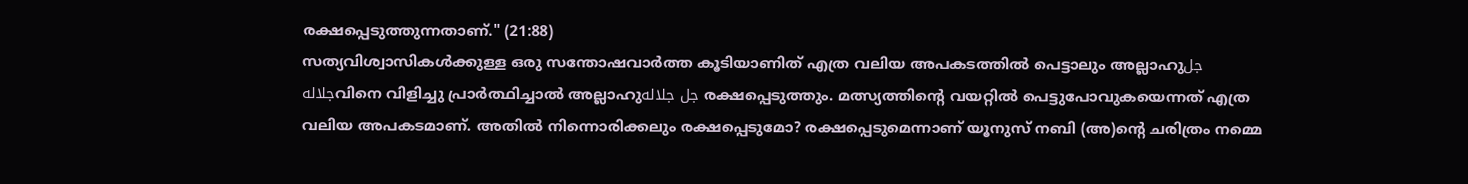രക്ഷപ്പെടുത്തുന്നതാണ്." (21:88)
സത്യവിശ്വാസികൾക്കുള്ള ഒരു സന്തോഷവാർത്ത കൂടിയാണിത് എത്ര വലിയ അപകടത്തിൽ പെട്ടാലും അല്ലാഹുجل جلالهവിനെ വിളിച്ചു പ്രാർത്ഥിച്ചാൽ അല്ലാഹുجل جلاله രക്ഷപ്പെടുത്തും. മത്സ്യത്തിന്റെ വയറ്റിൽ പെട്ടുപോവുകയെന്നത് എത്ര വലിയ അപകടമാണ്. അതിൽ നിന്നൊരിക്കലും രക്ഷപ്പെടുമോ? രക്ഷപ്പെടുമെന്നാണ് യൂനുസ് നബി (അ)ന്റെ ചരിത്രം നമ്മെ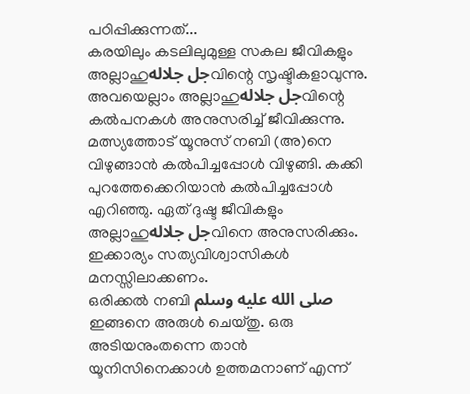പഠിപ്പിക്കുന്നത്...
കരയിലും കടലിലുമുള്ള സകല ജീവികളും അല്ലാഹുجل جلالهവിന്റെ സൃഷ്ടികളാവുന്നു. അവയെല്ലാം അല്ലാഹുجل جلالهവിന്റെ കൽപനകൾ അനുസരിച്ച് ജീവിക്കുന്നു. മത്സ്യത്തോട് യൂനുസ് നബി (അ)നെ വിഴുങ്ങാൻ കൽപിച്ചപ്പോൾ വിഴുങ്ങി. കക്കി പുറത്തേക്കെറിയാൻ കൽപിച്ചപ്പോൾ എറിഞ്ഞു. ഏത് ദുഷ്ട ജീവികളും അല്ലാഹുجل جلالهവിനെ അനുസരിക്കും. ഇക്കാര്യം സത്യവിശ്വാസികൾ മനസ്സിലാക്കണം.
ഒരിക്കൽ നബി صلى الله عليه وسلم ഇങ്ങനെ അരുൾ ചെയ്തു. ഒരു അടിയനുംതന്നെ താൻ യൂനിസിനെക്കാൾ ഉത്തമനാണ് എന്ന്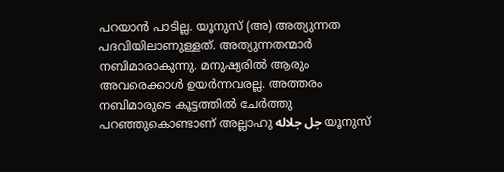പറയാൻ പാടില്ല. യൂനുസ് (അ) അത്യുന്നത പദവിയിലാണുള്ളത്. അത്യുന്നതന്മാർ നബിമാരാകുന്നു. മനുഷ്യരിൽ ആരും അവരെക്കാൾ ഉയർന്നവരല്ല. അത്തരം നബിമാരുടെ കൂട്ടത്തിൽ ചേർത്തു പറഞ്ഞുകൊണ്ടാണ് അല്ലാഹു جل جلاله യൂനുസ്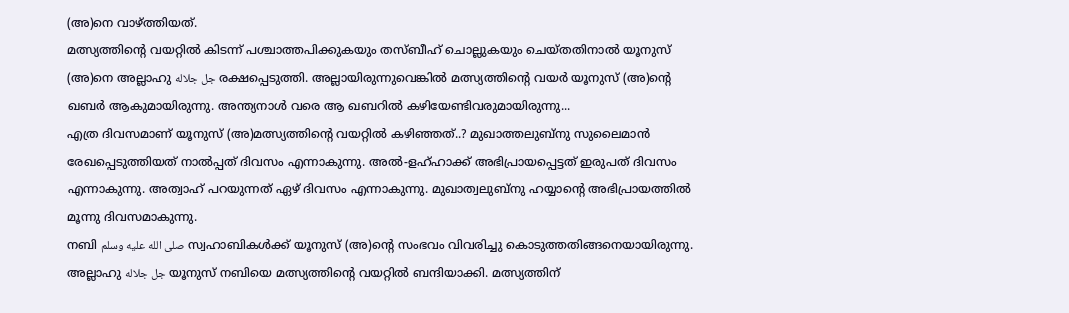(അ)നെ വാഴ്ത്തിയത്.
മത്സ്യത്തിന്റെ വയറ്റിൽ കിടന്ന് പശ്ചാത്തപിക്കുകയും തസ്ബീഹ് ചൊല്ലുകയും ചെയ്തതിനാൽ യൂനുസ് (അ)നെ അല്ലാഹു جل جلاله രക്ഷപ്പെടുത്തി. അല്ലായിരുന്നുവെങ്കിൽ മത്സ്യത്തിന്റെ വയർ യൂനുസ് (അ)ന്റെ ഖബർ ആകുമായിരുന്നു. അന്ത്യനാൾ വരെ ആ ഖബറിൽ കഴിയേണ്ടിവരുമായിരുന്നു...
എത്ര ദിവസമാണ് യൂനുസ് (അ)മത്സ്യത്തിന്റെ വയറ്റിൽ കഴിഞ്ഞത്..? മുഖാത്തലുബ്നു സുലൈമാൻ രേഖപ്പെടുത്തിയത് നാൽപ്പത് ദിവസം എന്നാകുന്നു. അൽ-ളഹ്ഹാക്ക് അഭിപ്രായപ്പെട്ടത് ഇരുപത് ദിവസം എന്നാകുന്നു. അത്വാഹ് പറയുന്നത് ഏഴ് ദിവസം എന്നാകുന്നു. മുഖാത്വലുബ്നു ഹയ്യാന്റെ അഭിപ്രായത്തിൽ മൂന്നു ദിവസമാകുന്നു.
നബി صلى الله عليه وسلم സ്വഹാബികൾക്ക് യൂനുസ് (അ)ന്റെ സംഭവം വിവരിച്ചു കൊടുത്തതിങ്ങനെയായിരുന്നു. അല്ലാഹു جل جلاله യൂനുസ് നബിയെ മത്സ്യത്തിന്റെ വയറ്റിൽ ബന്ദിയാക്കി. മത്സ്യത്തിന്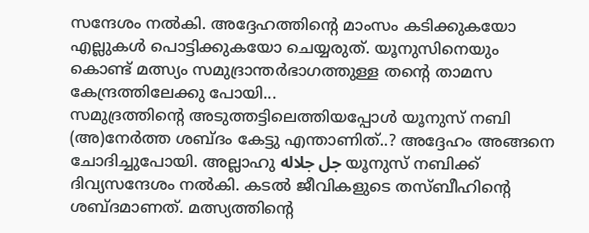സന്ദേശം നൽകി. അദ്ദേഹത്തിന്റെ മാംസം കടിക്കുകയോ എല്ലുകൾ പൊട്ടിക്കുകയോ ചെയ്യരുത്. യൂനുസിനെയും കൊണ്ട് മത്സ്യം സമുദ്രാന്തർഭാഗത്തുള്ള തന്റെ താമസ കേന്ദ്രത്തിലേക്കു പോയി...
സമുദ്രത്തിന്റെ അടുത്തട്ടിലെത്തിയപ്പോൾ യൂനുസ് നബി (അ)നേർത്ത ശബ്ദം കേട്ടു എന്താണിത്..? അദ്ദേഹം അങ്ങനെ ചോദിച്ചുപോയി. അല്ലാഹു جل جلاله യൂനുസ് നബിക്ക് ദിവ്യസന്ദേശം നൽകി. കടൽ ജീവികളുടെ തസ്ബീഹിന്റെ ശബ്ദമാണത്. മത്സ്യത്തിന്റെ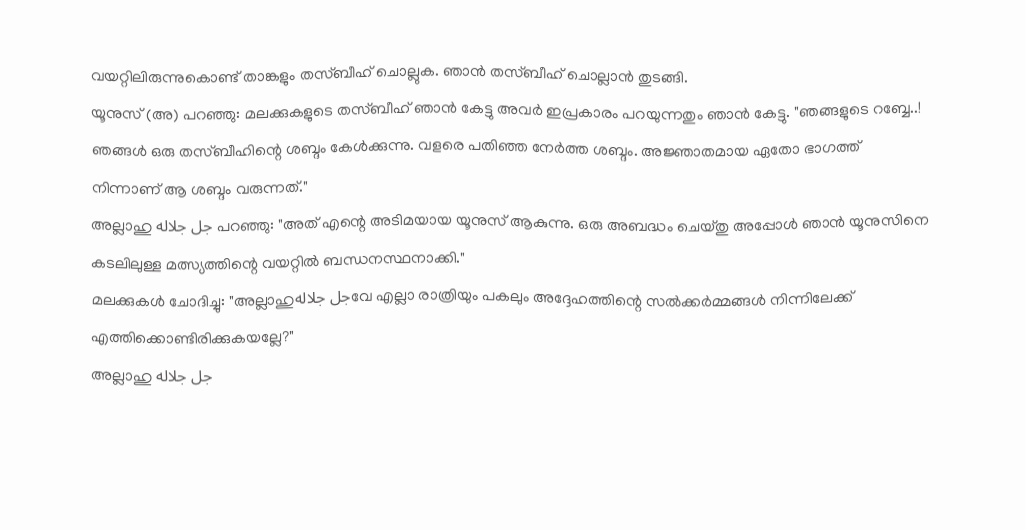വയറ്റിലിരുന്നുകൊണ്ട് താങ്കളും തസ്ബീഹ് ചൊല്ലുക. ഞാൻ തസ്ബീഹ് ചൊല്ലാൻ തുടങ്ങി.
യൂനുസ് (അ) പറഞ്ഞു: മലക്കുകളുടെ തസ്ബീഹ് ഞാൻ കേട്ടു അവർ ഇപ്രകാരം പറയുന്നതും ഞാൻ കേട്ടു. "ഞങ്ങളുടെ റബ്ബേ..! ഞങ്ങൾ ഒരു തസ്ബീഹിന്റെ ശബ്ദം കേൾക്കുന്നു. വളരെ പതിഞ്ഞ നേർത്ത ശബ്ദം. അജ്ഞാതമായ ഏതോ ഭാഗത്ത് നിന്നാണ് ആ ശബ്ദം വരുന്നത്."
അല്ലാഹു جل جلاله പറഞ്ഞു: "അത് എന്റെ അടിമയായ യൂനുസ് ആകുന്നു. ഒരു അബദ്ധം ചെയ്തു അപ്പോൾ ഞാൻ യൂനുസിനെ കടലിലുള്ള മത്സ്യത്തിന്റെ വയറ്റിൽ ബന്ധനസ്ഥനാക്കി."
മലക്കുകൾ ചോദിച്ചു: "അല്ലാഹുجل جلالهവേ എല്ലാ രാത്രിയും പകലും അദ്ദേഹത്തിന്റെ സൽക്കർമ്മങ്ങൾ നിന്നിലേക്ക് എത്തിക്കൊണ്ടിരിക്കുകയല്ലേ?"
അല്ലാഹു جل جلاله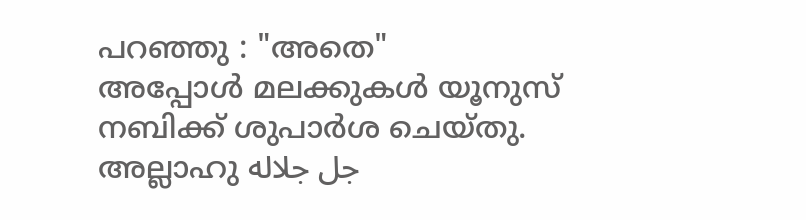പറഞ്ഞു : "അതെ"
അപ്പോൾ മലക്കുകൾ യൂനുസ് നബിക്ക് ശുപാർശ ചെയ്തു. അല്ലാഹു جل جلاله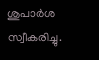ശുപാർശ സ്വീകരിച്ചു.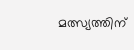മത്സ്യത്തിന്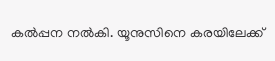കൽപ്പന നൽകി. യൂനുസിനെ കരയിലേക്ക്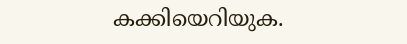കക്കിയെറിയുക.